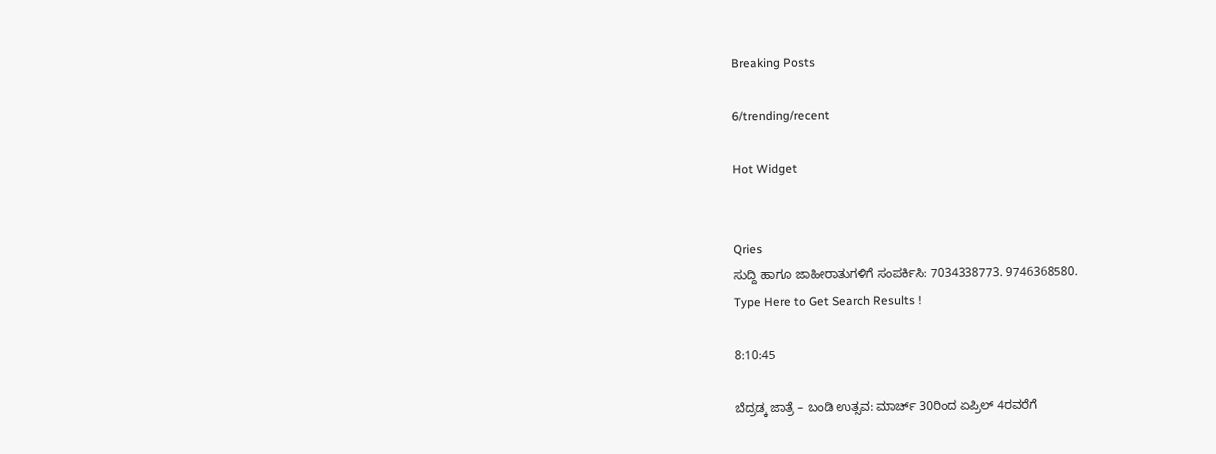Breaking Posts

6/trending/recent

Hot Widget


Qries
ಸುದ್ದಿ ಹಾಗೂ ಜಾಹೀರಾತುಗಳಿಗೆ ಸಂಪರ್ಕಿಸಿ: 7034338773. 9746368580.
Type Here to Get Search Results !

8:10:45

ಬೆದ್ರಡ್ಕ ಜಾತ್ರೆ – ಬಂಡಿ ಉತ್ಸವ: ಮಾರ್ಚ್ 30ರಿಂದ ಏಪ್ರಿಲ್ 4ರವರೆಗೆ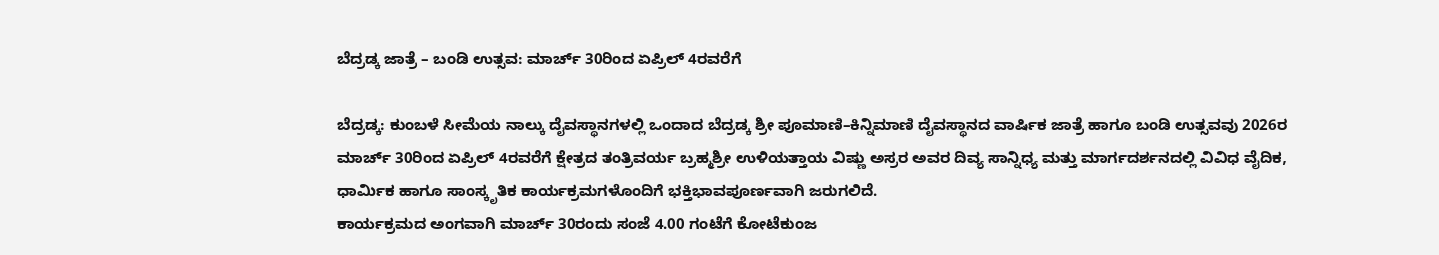ಬೆದ್ರಡ್ಕ ಜಾತ್ರೆ – ಬಂಡಿ ಉತ್ಸವ: ಮಾರ್ಚ್ 30ರಿಂದ ಏಪ್ರಿಲ್ 4ರವರೆಗೆ

ಬೆದ್ರಡ್ಕ: ಕುಂಬಳೆ ಸೀಮೆಯ ನಾಲ್ಕು ದೈವಸ್ಥಾನಗಳಲ್ಲಿ ಒಂದಾದ ಬೆದ್ರಡ್ಕ ಶ್ರೀ ಪೂಮಾಣಿ–ಕಿನ್ನಿಮಾಣಿ ದೈವಸ್ಥಾನದ ವಾರ್ಷಿಕ ಜಾತ್ರೆ ಹಾಗೂ ಬಂಡಿ ಉತ್ಸವವು 2026ರ ಮಾರ್ಚ್ 30ರಿಂದ ಏಪ್ರಿಲ್ 4ರವರೆಗೆ ಕ್ಷೇತ್ರದ ತಂತ್ರಿವರ್ಯ ಬ್ರಹ್ಮಶ್ರೀ ಉಳಿಯತ್ತಾಯ ವಿಷ್ಣು ಅಸ್ರರ ಅವರ ದಿವ್ಯ ಸಾನ್ನಿಧ್ಯ ಮತ್ತು ಮಾರ್ಗದರ್ಶನದಲ್ಲಿ ವಿವಿಧ ವೈದಿಕ, ಧಾರ್ಮಿಕ ಹಾಗೂ ಸಾಂಸ್ಕೃತಿಕ ಕಾರ್ಯಕ್ರಮಗಳೊಂದಿಗೆ ಭಕ್ತಿಭಾವಪೂರ್ಣವಾಗಿ ಜರುಗಲಿದೆ.
ಕಾರ್ಯಕ್ರಮದ ಅಂಗವಾಗಿ ಮಾರ್ಚ್ 30ರಂದು ಸಂಜೆ 4.00 ಗಂಟೆಗೆ ಕೋಟೆಕುಂಜ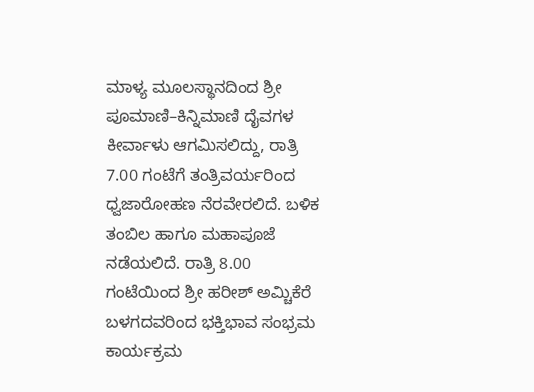ಮಾಳ್ಯ ಮೂಲಸ್ಥಾನದಿಂದ ಶ್ರೀ ಪೂಮಾಣಿ–ಕಿನ್ನಿಮಾಣಿ ದೈವಗಳ ಕೀರ್ವಾಳು ಆಗಮಿಸಲಿದ್ದು, ರಾತ್ರಿ 7.00 ಗಂಟೆಗೆ ತಂತ್ರಿವರ್ಯರಿಂದ ಧ್ವಜಾರೋಹಣ ನೆರವೇರಲಿದೆ. ಬಳಿಕ ತಂಬಿಲ ಹಾಗೂ ಮಹಾಪೂಜೆ ನಡೆಯಲಿದೆ. ರಾತ್ರಿ 8.00 ಗಂಟೆಯಿಂದ ಶ್ರೀ ಹರೀಶ್ ಅಮ್ಚಿಕೆರೆ ಬಳಗದವರಿಂದ ಭಕ್ತಿಭಾವ ಸಂಭ್ರಮ ಕಾರ್ಯಕ್ರಮ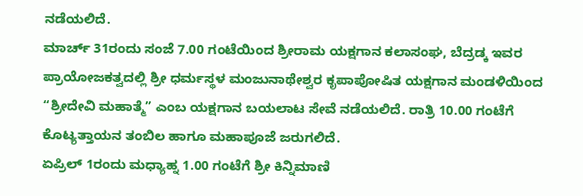ನಡೆಯಲಿದೆ.
ಮಾರ್ಚ್ 31ರಂದು ಸಂಜೆ 7.00 ಗಂಟೆಯಿಂದ ಶ್ರೀರಾಮ ಯಕ್ಷಗಾನ ಕಲಾಸಂಘ, ಬೆದ್ರಡ್ಕ ಇವರ ಪ್ರಾಯೋಜಕತ್ವದಲ್ಲಿ ಶ್ರೀ ಧರ್ಮಸ್ಥಳ ಮಂಜುನಾಥೇಶ್ವರ ಕೃಪಾಪೋಷಿತ ಯಕ್ಷಗಾನ ಮಂಡಳಿಯಿಂದ “ಶ್ರೀದೇವಿ ಮಹಾತ್ಮೆ” ಎಂಬ ಯಕ್ಷಗಾನ ಬಯಲಾಟ ಸೇವೆ ನಡೆಯಲಿದೆ. ರಾತ್ರಿ 10.00 ಗಂಟೆಗೆ ಕೊಟ್ಯತ್ತಾಯನ ತಂಬಿಲ ಹಾಗೂ ಮಹಾಪೂಜೆ ಜರುಗಲಿದೆ.
ಏಪ್ರಿಲ್ 1ರಂದು ಮಧ್ಯಾಹ್ನ 1.00 ಗಂಟೆಗೆ ಶ್ರೀ ಕಿನ್ನಿಮಾಣಿ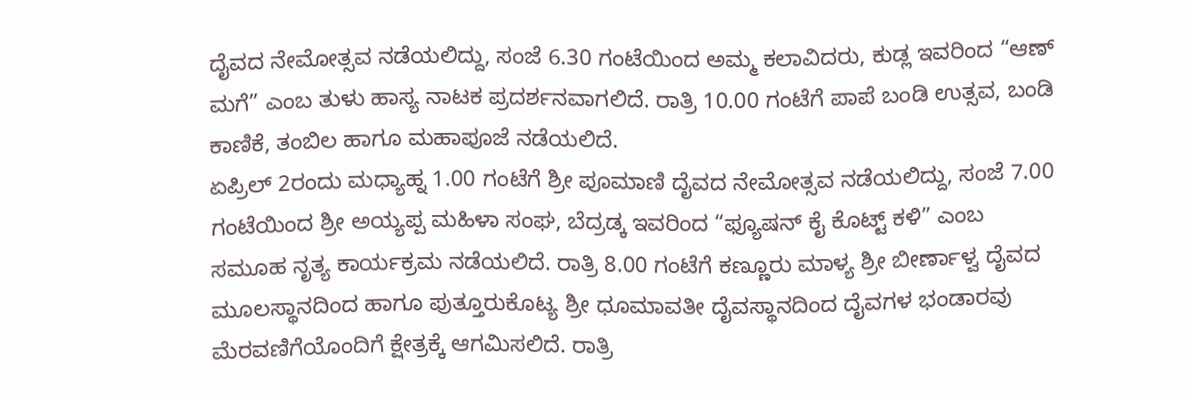ದೈವದ ನೇಮೋತ್ಸವ ನಡೆಯಲಿದ್ದು, ಸಂಜೆ 6.30 ಗಂಟೆಯಿಂದ ಅಮ್ಮ ಕಲಾವಿದರು, ಕುಡ್ಲ ಇವರಿಂದ “ಆಣ್ ಮಗೆ” ಎಂಬ ತುಳು ಹಾಸ್ಯ ನಾಟಕ ಪ್ರದರ್ಶನವಾಗಲಿದೆ. ರಾತ್ರಿ 10.00 ಗಂಟೆಗೆ ಪಾಪೆ ಬಂಡಿ ಉತ್ಸವ, ಬಂಡಿ ಕಾಣಿಕೆ, ತಂಬಿಲ ಹಾಗೂ ಮಹಾಪೂಜೆ ನಡೆಯಲಿದೆ.
ಏಪ್ರಿಲ್ 2ರಂದು ಮಧ್ಯಾಹ್ನ 1.00 ಗಂಟೆಗೆ ಶ್ರೀ ಪೂಮಾಣಿ ದೈವದ ನೇಮೋತ್ಸವ ನಡೆಯಲಿದ್ದು, ಸಂಜೆ 7.00 ಗಂಟೆಯಿಂದ ಶ್ರೀ ಅಯ್ಯಪ್ಪ ಮಹಿಳಾ ಸಂಘ, ಬೆದ್ರಡ್ಕ ಇವರಿಂದ “ಫ್ಯೂಷನ್ ಕೈ ಕೊಟ್ಟ್ ಕಳಿ” ಎಂಬ ಸಮೂಹ ನೃತ್ಯ ಕಾರ್ಯಕ್ರಮ ನಡೆಯಲಿದೆ. ರಾತ್ರಿ 8.00 ಗಂಟೆಗೆ ಕಣ್ಣೂರು ಮಾಳ್ಯ ಶ್ರೀ ಬೀರ್ಣಾಳ್ವ ದೈವದ ಮೂಲಸ್ಥಾನದಿಂದ ಹಾಗೂ ಪುತ್ತೂರುಕೊಟ್ಯ ಶ್ರೀ ಧೂಮಾವತೀ ದೈವಸ್ಥಾನದಿಂದ ದೈವಗಳ ಭಂಡಾರವು ಮೆರವಣಿಗೆಯೊಂದಿಗೆ ಕ್ಷೇತ್ರಕ್ಕೆ ಆಗಮಿಸಲಿದೆ. ರಾತ್ರಿ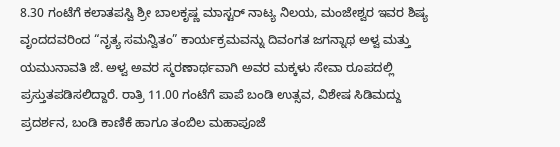8.30 ಗಂಟೆಗೆ ಕಲಾತಪಸ್ವಿ ಶ್ರೀ ಬಾಲಕೃಷ್ಣ ಮಾಸ್ಟರ್ ನಾಟ್ಯ ನಿಲಯ, ಮಂಜೇಶ್ವರ ಇವರ ಶಿಷ್ಯ ವೃಂದದವರಿಂದ “ನೃತ್ಯ ಸಮನ್ವಿತಂ” ಕಾರ್ಯಕ್ರಮವನ್ನು ದಿವಂಗತ ಜಗನ್ನಾಥ ಅಳ್ವ ಮತ್ತು ಯಮುನಾವತಿ ಜೆ. ಅಳ್ವ ಅವರ ಸ್ಮರಣಾರ್ಥವಾಗಿ ಅವರ ಮಕ್ಕಳು ಸೇವಾ ರೂಪದಲ್ಲಿ ಪ್ರಸ್ತುತಪಡಿಸಲಿದ್ದಾರೆ. ರಾತ್ರಿ 11.00 ಗಂಟೆಗೆ ಪಾಪೆ ಬಂಡಿ ಉತ್ಸವ, ವಿಶೇಷ ಸಿಡಿಮದ್ದು ಪ್ರದರ್ಶನ, ಬಂಡಿ ಕಾಣಿಕೆ ಹಾಗೂ ತಂಬಿಲ ಮಹಾಪೂಜೆ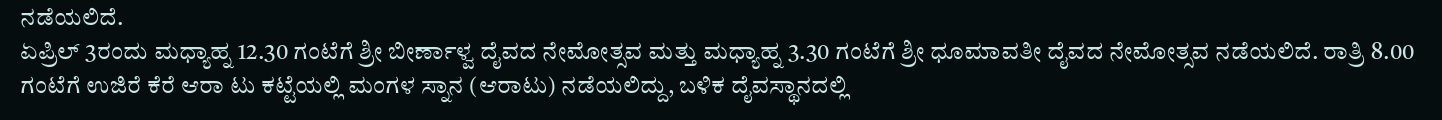ನಡೆಯಲಿದೆ.
ಏಪ್ರಿಲ್ 3ರಂದು ಮಧ್ಯಾಹ್ನ 12.30 ಗಂಟೆಗೆ ಶ್ರೀ ಬೀರ್ಣಾಳ್ವ ದೈವದ ನೇಮೋತ್ಸವ ಮತ್ತು ಮಧ್ಯಾಹ್ನ 3.30 ಗಂಟೆಗೆ ಶ್ರೀ ಧೂಮಾವತೀ ದೈವದ ನೇಮೋತ್ಸವ ನಡೆಯಲಿದೆ. ರಾತ್ರಿ 8.00 ಗಂಟೆಗೆ ಉಜಿರೆ ಕೆರೆ ಆರಾ ಟು ಕಟ್ಟೆಯಲ್ಲಿ ಮಂಗಳ ಸ್ನಾನ (ಆರಾಟು) ನಡೆಯಲಿದ್ದು, ಬಳಿಕ ದೈವಸ್ಥಾನದಲ್ಲಿ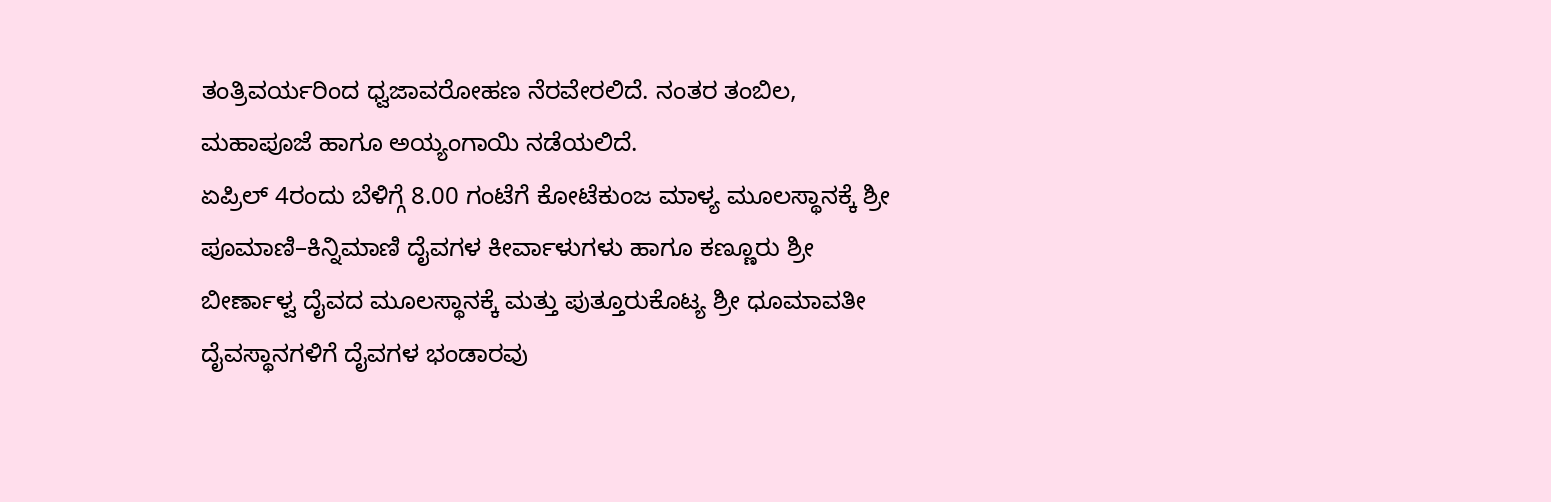ತಂತ್ರಿವರ್ಯರಿಂದ ಧ್ವಜಾವರೋಹಣ ನೆರವೇರಲಿದೆ. ನಂತರ ತಂಬಿಲ, ಮಹಾಪೂಜೆ ಹಾಗೂ ಅಯ್ಯಂಗಾಯಿ ನಡೆಯಲಿದೆ.
ಏಪ್ರಿಲ್ 4ರಂದು ಬೆಳಿಗ್ಗೆ 8.00 ಗಂಟೆಗೆ ಕೋಟೆಕುಂಜ ಮಾಳ್ಯ ಮೂಲಸ್ಥಾನಕ್ಕೆ ಶ್ರೀ ಪೂಮಾಣಿ–ಕಿನ್ನಿಮಾಣಿ ದೈವಗಳ ಕೀರ್ವಾಳುಗಳು ಹಾಗೂ ಕಣ್ಣೂರು ಶ್ರೀ ಬೀರ್ಣಾಳ್ವ ದೈವದ ಮೂಲಸ್ಥಾನಕ್ಕೆ ಮತ್ತು ಪುತ್ತೂರುಕೊಟ್ಯ ಶ್ರೀ ಧೂಮಾವತೀ ದೈವಸ್ಥಾನಗಳಿಗೆ ದೈವಗಳ ಭಂಡಾರವು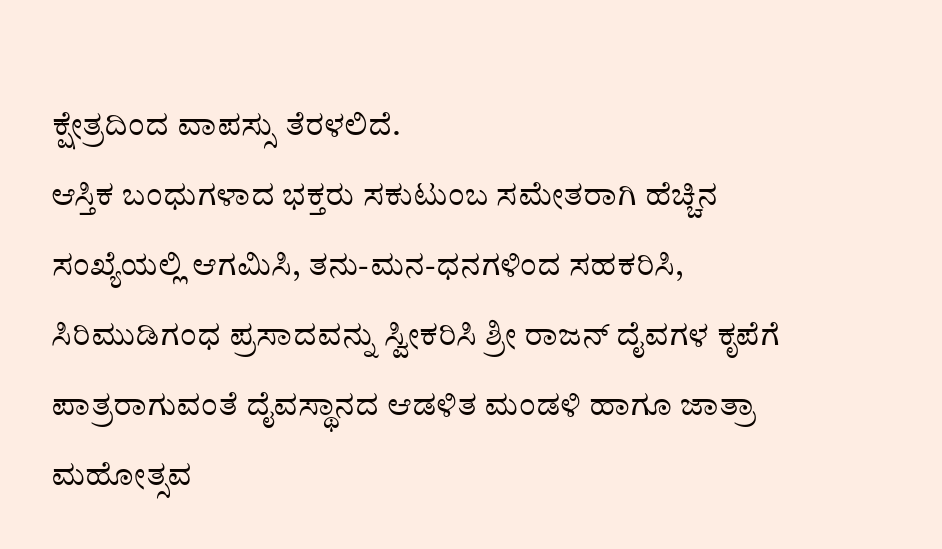ಕ್ಷೇತ್ರದಿಂದ ವಾಪಸ್ಸು ತೆರಳಲಿದೆ.
ಆಸ್ತಿಕ ಬಂಧುಗಳಾದ ಭಕ್ತರು ಸಕುಟುಂಬ ಸಮೇತರಾಗಿ ಹೆಚ್ಚಿನ ಸಂಖ್ಯೆಯಲ್ಲಿ ಆಗಮಿಸಿ, ತನು-ಮನ-ಧನಗಳಿಂದ ಸಹಕರಿಸಿ, ಸಿರಿಮುಡಿಗಂಧ ಪ್ರಸಾದವನ್ನು ಸ್ವೀಕರಿಸಿ ಶ್ರೀ ರಾಜನ್ ದೈವಗಳ ಕೃಪೆಗೆ ಪಾತ್ರರಾಗುವಂತೆ ದೈವಸ್ಥಾನದ ಆಡಳಿತ ಮಂಡಳಿ ಹಾಗೂ ಜಾತ್ರಾ ಮಹೋತ್ಸವ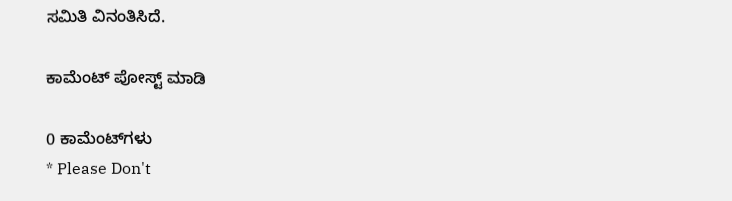ಸಮಿತಿ ವಿನಂತಿಸಿದೆ.

ಕಾಮೆಂಟ್‌‌ ಪೋಸ್ಟ್‌ ಮಾಡಿ

0 ಕಾಮೆಂಟ್‌ಗಳು
* Please Don't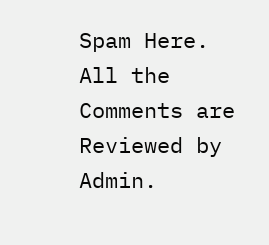Spam Here. All the Comments are Reviewed by Admin.